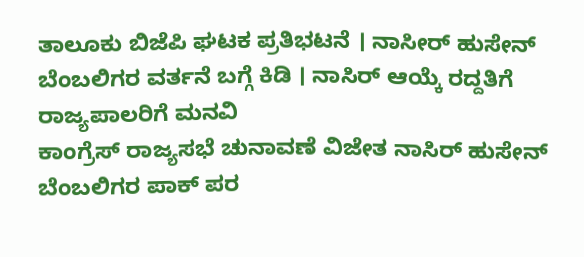ತಾಲೂಕು ಬಿಜೆಪಿ ಘಟಕ ಪ್ರತಿಭಟನೆ । ನಾಸೀರ್ ಹುಸೇನ್ ಬೆಂಬಲಿಗರ ವರ್ತನೆ ಬಗ್ಗೆ ಕಿಡಿ । ನಾಸಿರ್ ಆಯ್ಕೆ ರದ್ದತಿಗೆ ರಾಜ್ಯಪಾಲರಿಗೆ ಮನವಿ
ಕಾಂಗ್ರೆಸ್ ರಾಜ್ಯಸಭೆ ಚುನಾವಣೆ ವಿಜೇತ ನಾಸಿರ್ ಹುಸೇನ್ ಬೆಂಬಲಿಗರ ಪಾಕ್ ಪರ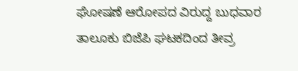ಘೋಷಣೆ ಆರೋಪದ ವಿರುದ್ದ ಬುಧವಾರ ತಾಲೂಕು ಬಿಜೆಪಿ ಘಟಕದಿಂದ ತೀವ್ರ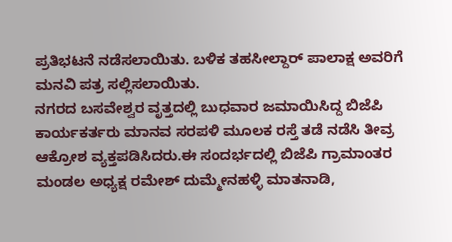ಪ್ರತಿಭಟನೆ ನಡೆಸಲಾಯಿತು. ಬಳಿಕ ತಹಸೀಲ್ದಾರ್ ಪಾಲಾಕ್ಷ ಅವರಿಗೆ ಮನವಿ ಪತ್ರ ಸಲ್ಲಿಸಲಾಯಿತು.
ನಗರದ ಬಸವೇಶ್ವರ ವೃತ್ತದಲ್ಲಿ ಬುಧವಾರ ಜಮಾಯಿಸಿದ್ದ ಬಿಜೆಪಿ ಕಾರ್ಯಕರ್ತರು ಮಾನವ ಸರಪಳಿ ಮೂಲಕ ರಸ್ತೆ ತಡೆ ನಡೆಸಿ ತೀವ್ರ ಆಕ್ರೋಶ ವ್ಯಕ್ತಪಡಿಸಿದರು.ಈ ಸಂದರ್ಭದಲ್ಲಿ ಬಿಜೆಪಿ ಗ್ರಾಮಾಂತರ ಮಂಡಲ ಅಧ್ಯಕ್ಷ ರಮೇಶ್ ದುಮ್ಮೇನಹಳ್ಳಿ ಮಾತನಾಡಿ,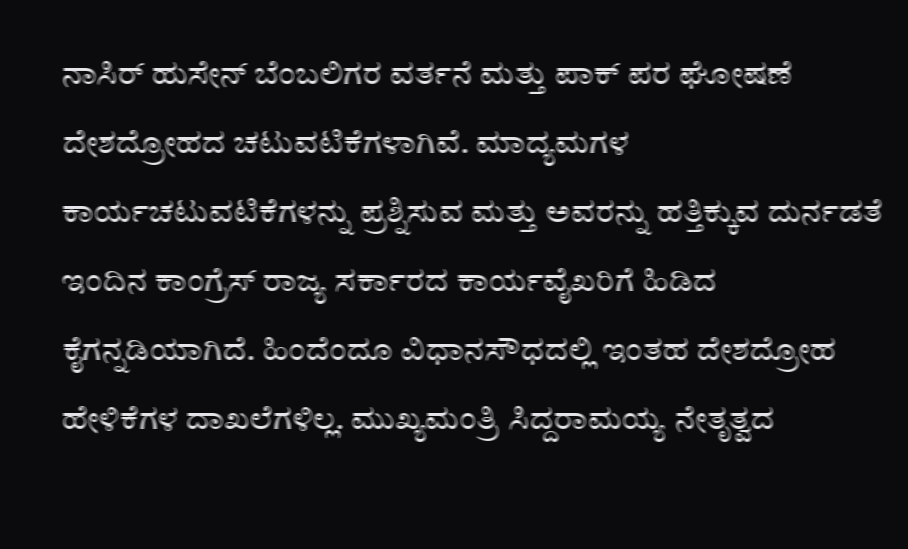ನಾಸಿರ್ ಹುಸೇನ್ ಬೆಂಬಲಿಗರ ವರ್ತನೆ ಮತ್ತು ಪಾಕ್ ಪರ ಘೋಷಣೆ ದೇಶದ್ರೋಹದ ಚಟುವಟಿಕೆಗಳಾಗಿವೆ. ಮಾದ್ಯಮಗಳ ಕಾರ್ಯಚಟುವಟಿಕೆಗಳನ್ನು ಪ್ರಶ್ನಿಸುವ ಮತ್ತು ಅವರನ್ನು ಹತ್ತಿಕ್ಕುವ ದುರ್ನಡತೆ ಇಂದಿನ ಕಾಂಗ್ರೆಸ್ ರಾಜ್ಯ ಸರ್ಕಾರದ ಕಾರ್ಯವೈಖರಿಗೆ ಹಿಡಿದ ಕೈಗನ್ನಡಿಯಾಗಿದೆ. ಹಿಂದೆಂದೂ ವಿಧಾನಸೌಧದಲ್ಲಿ ಇಂತಹ ದೇಶದ್ರೋಹ ಹೇಳಿಕೆಗಳ ದಾಖಲೆಗಳಿಲ್ಲ. ಮುಖ್ಯಮಂತ್ರಿ ಸಿದ್ದರಾಮಯ್ಯ ನೇತೃತ್ವದ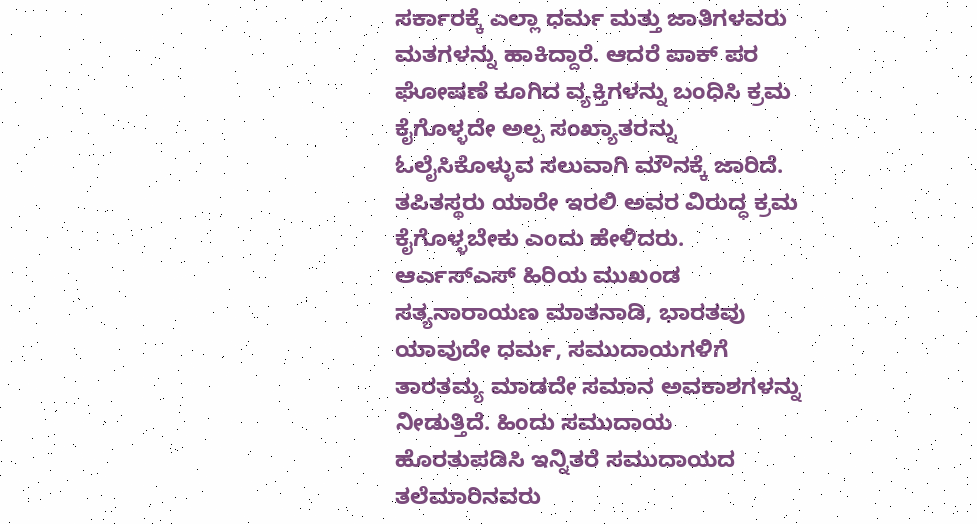ಸರ್ಕಾರಕ್ಕೆ ಎಲ್ಲಾ ಧರ್ಮ ಮತ್ತು ಜಾತಿಗಳವರು ಮತಗಳನ್ನು ಹಾಕಿದ್ದಾರೆ. ಆದರೆ ಪಾಕ್ ಪರ ಘೋಷಣೆ ಕೂಗಿದ ವ್ಯಕ್ತಿಗಳನ್ನು ಬಂಧಿಸಿ ಕ್ರಮ ಕೈಗೊಳ್ಳದೇ ಅಲ್ಪ ಸಂಖ್ಯಾತರನ್ನು ಓಲೈಸಿಕೊಳ್ಳುವ ಸಲುವಾಗಿ ಮೌನಕ್ಕೆ ಜಾರಿದೆ. ತಪಿತಸ್ಥರು ಯಾರೇ ಇರಲಿ ಅವರ ವಿರುದ್ಧ ಕ್ರಮ ಕೈಗೊಳ್ಳಬೇಕು ಎಂದು ಹೇಳಿದರು.
ಆರ್ಎಸ್ಎಸ್ ಹಿರಿಯ ಮುಖಂಡ ಸತ್ಯನಾರಾಯಣ ಮಾತನಾಡಿ, ಭಾರತವು ಯಾವುದೇ ಧರ್ಮ, ಸಮುದಾಯಗಳಿಗೆ ತಾರತಮ್ಯ ಮಾಡದೇ ಸಮಾನ ಅವಕಾಶಗಳನ್ನು ನೀಡುತ್ತಿದೆ. ಹಿಂದು ಸಮುದಾಯ ಹೊರತುಪಡಿಸಿ ಇನ್ನಿತರೆ ಸಮುದಾಯದ ತಲೆಮಾರಿನವರು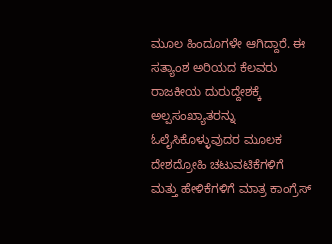ಮೂಲ ಹಿಂದೂಗಳೇ ಆಗಿದ್ದಾರೆ. ಈ ಸತ್ಯಾಂಶ ಅರಿಯದ ಕೆಲವರು ರಾಜಕೀಯ ದುರುದ್ದೇಶಕ್ಕೆ ಅಲ್ಪಸಂಖ್ಯಾತರನ್ನು ಓಲೈಸಿಕೊಳ್ಳುವುದರ ಮೂಲಕ ದೇಶದ್ರೋಹಿ ಚಟುವಟಿಕೆಗಳಿಗೆ ಮತ್ತು ಹೇಳಿಕೆಗಳಿಗೆ ಮಾತ್ರ ಕಾಂಗ್ರೆಸ್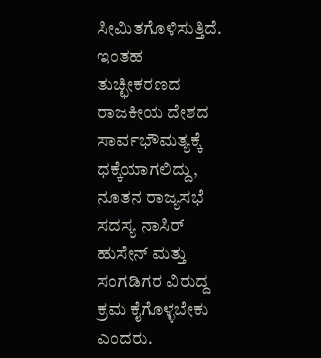ಸೀಮಿತಗೊಳಿಸುತ್ತಿದೆ. ಇಂತಹ ತುಚ್ಛೀಕರಣದ ರಾಜಕೀಯ ದೇಶದ ಸಾರ್ವಭೌಮತ್ಯಕ್ಕೆ ಧಕ್ಕೆಯಾಗಲಿದ್ದು, ನೂತನ ರಾಜ್ಯಸಭೆ ಸದಸ್ಯ ನಾಸಿರ್ ಹುಸೇನ್ ಮತ್ತು ಸಂಗಡಿಗರ ವಿರುದ್ದ ಕ್ರಮ ಕೈಗೊಳ್ಳಬೇಕು ಎಂದರು.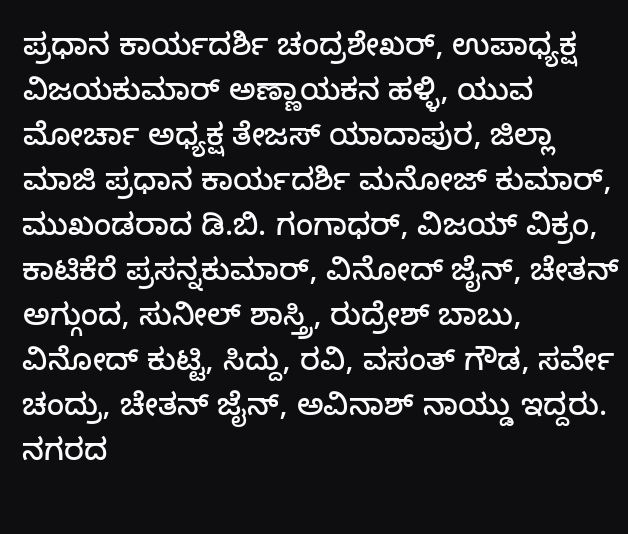ಪ್ರಧಾನ ಕಾರ್ಯದರ್ಶಿ ಚಂದ್ರಶೇಖರ್, ಉಪಾಧ್ಯಕ್ಷ ವಿಜಯಕುಮಾರ್ ಅಣ್ಣಾಯಕನ ಹಳ್ಳಿ, ಯುವ ಮೋರ್ಚಾ ಅಧ್ಯಕ್ಷ ತೇಜಸ್ ಯಾದಾಪುರ, ಜಿಲ್ಲಾ ಮಾಜಿ ಪ್ರಧಾನ ಕಾರ್ಯದರ್ಶಿ ಮನೋಜ್ ಕುಮಾರ್, ಮುಖಂಡರಾದ ಡಿ.ಬಿ. ಗಂಗಾಧರ್, ವಿಜಯ್ ವಿಕ್ರಂ, ಕಾಟಿಕೆರೆ ಪ್ರಸನ್ನಕುಮಾರ್, ವಿನೋದ್ ಜೈನ್, ಚೇತನ್ ಅಗ್ಗುಂದ, ಸುನೀಲ್ ಶಾಸ್ತ್ರಿ, ರುದ್ರೇಶ್ ಬಾಬು, ವಿನೋದ್ ಕುಟ್ಟಿ, ಸಿದ್ದು, ರವಿ, ವಸಂತ್ ಗೌಡ, ಸರ್ವೇ ಚಂದ್ರು, ಚೇತನ್ ಜೈನ್, ಅವಿನಾಶ್ ನಾಯ್ಡು ಇದ್ದರು.
ನಗರದ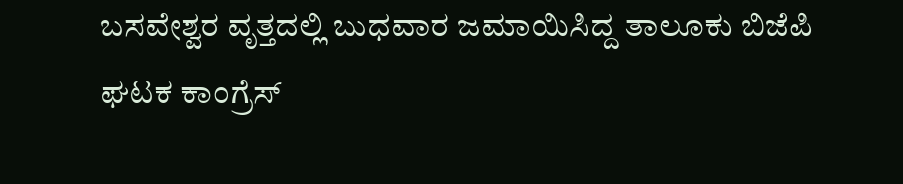ಬಸವೇಶ್ವರ ವೃತ್ತದಲ್ಲಿ ಬುಧವಾರ ಜಮಾಯಿಸಿದ್ದ ತಾಲೂಕು ಬಿಜೆಪಿ ಘಟಕ ಕಾಂಗ್ರೆಸ್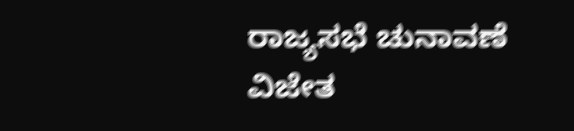ರಾಜ್ಯಸಭೆ ಚುನಾವಣೆ ವಿಜೇತ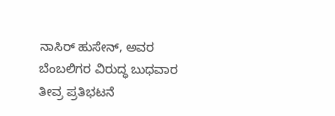ನಾಸಿರ್ ಹುಸೇನ್, ಅವರ ಬೆಂಬಲಿಗರ ವಿರುದ್ಧ ಬುಧವಾರ ತೀವ್ರ ಪ್ರತಿಭಟನೆ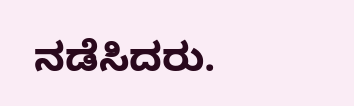ನಡೆಸಿದರು.